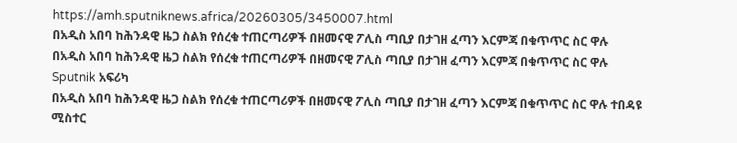https://amh.sputniknews.africa/20260305/3450007.html
በአዲስ አበባ ከሕንዳዊ ዜጋ ስልክ የሰረቁ ተጠርጣሪዎች በዘመናዊ ፖሊስ ጣቢያ በታገዘ ፈጣን እርምጃ በቁጥጥር ስር ዋሉ
በአዲስ አበባ ከሕንዳዊ ዜጋ ስልክ የሰረቁ ተጠርጣሪዎች በዘመናዊ ፖሊስ ጣቢያ በታገዘ ፈጣን እርምጃ በቁጥጥር ስር ዋሉ
Sputnik አፍሪካ
በአዲስ አበባ ከሕንዳዊ ዜጋ ስልክ የሰረቁ ተጠርጣሪዎች በዘመናዊ ፖሊስ ጣቢያ በታገዘ ፈጣን እርምጃ በቁጥጥር ስር ዋሉ ተበዳዩ ሚስተር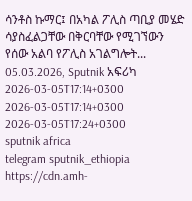ሳንቶስ ኩማር፤ በአካል ፖሊስ ጣቢያ መሄድ ሳያስፈልጋቸው በቅርባቸው የሚገኘውን የሰው አልባ የፖሊስ አገልግሎት... 05.03.2026, Sputnik አፍሪካ
2026-03-05T17:14+0300
2026-03-05T17:14+0300
2026-03-05T17:24+0300
sputnik africa
telegram sputnik_ethiopia
https://cdn.amh-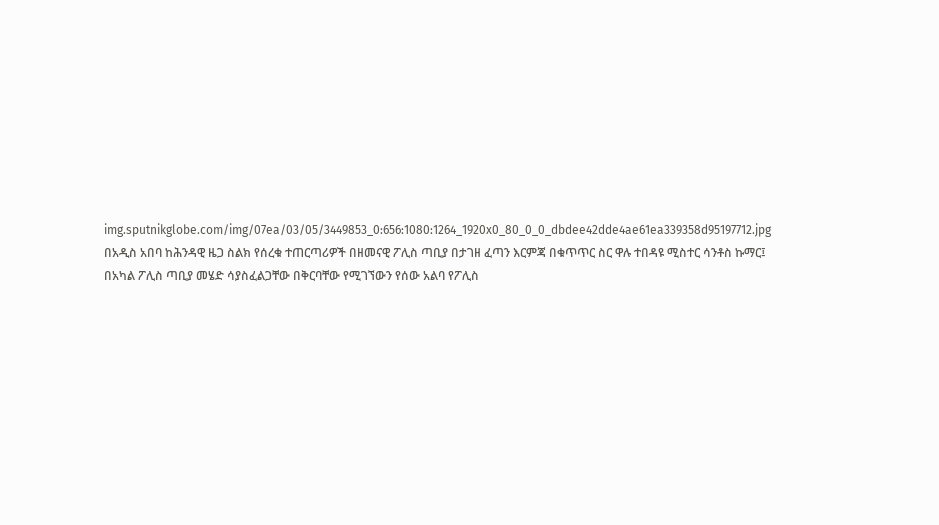img.sputnikglobe.com/img/07ea/03/05/3449853_0:656:1080:1264_1920x0_80_0_0_dbdee42dde4ae61ea339358d95197712.jpg
በአዲስ አበባ ከሕንዳዊ ዜጋ ስልክ የሰረቁ ተጠርጣሪዎች በዘመናዊ ፖሊስ ጣቢያ በታገዘ ፈጣን እርምጃ በቁጥጥር ስር ዋሉ ተበዳዩ ሚስተር ሳንቶስ ኩማር፤ በአካል ፖሊስ ጣቢያ መሄድ ሳያስፈልጋቸው በቅርባቸው የሚገኘውን የሰው አልባ የፖሊስ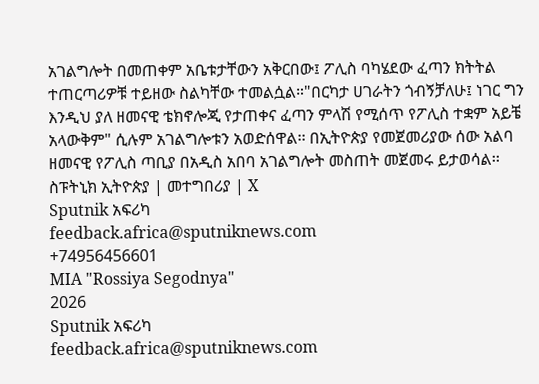አገልግሎት በመጠቀም አቤቱታቸውን አቅርበው፤ ፖሊስ ባካሄደው ፈጣን ክትትል ተጠርጣሪዎቹ ተይዘው ስልካቸው ተመልሷል።"በርካታ ሀገራትን ጎብኝቻለሁ፤ ነገር ግን እንዲህ ያለ ዘመናዊ ቴክኖሎጂ የታጠቀና ፈጣን ምላሽ የሚሰጥ የፖሊስ ተቋም አይቼ አላውቅም" ሲሉም አገልግሎቱን አወድሰዋል፡፡ በኢትዮጵያ የመጀመሪያው ሰው አልባ ዘመናዊ የፖሊስ ጣቢያ በአዲስ አበባ አገልግሎት መስጠት መጀመሩ ይታወሳል፡፡ ስፑትኒክ ኢትዮጵያ | መተግበሪያ | X
Sputnik አፍሪካ
feedback.africa@sputniknews.com
+74956456601
MIA "Rossiya Segodnya"
2026
Sputnik አፍሪካ
feedback.africa@sputniknews.com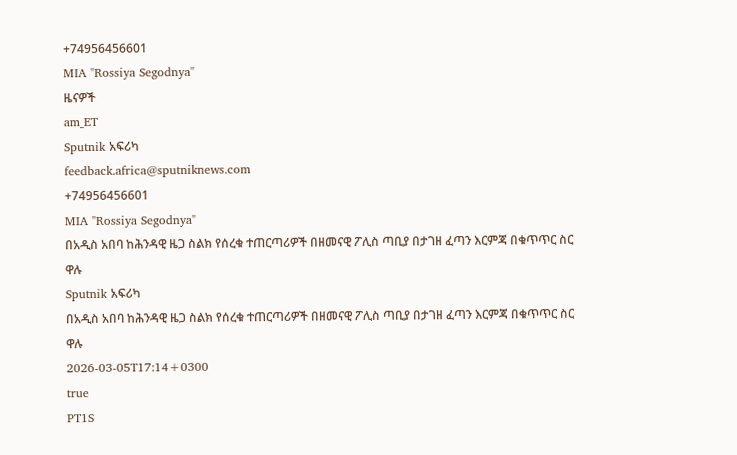+74956456601
MIA "Rossiya Segodnya"
ዜናዎች
am_ET
Sputnik አፍሪካ
feedback.africa@sputniknews.com
+74956456601
MIA "Rossiya Segodnya"
በአዲስ አበባ ከሕንዳዊ ዜጋ ስልክ የሰረቁ ተጠርጣሪዎች በዘመናዊ ፖሊስ ጣቢያ በታገዘ ፈጣን እርምጃ በቁጥጥር ስር ዋሉ
Sputnik አፍሪካ
በአዲስ አበባ ከሕንዳዊ ዜጋ ስልክ የሰረቁ ተጠርጣሪዎች በዘመናዊ ፖሊስ ጣቢያ በታገዘ ፈጣን እርምጃ በቁጥጥር ስር ዋሉ
2026-03-05T17:14+0300
true
PT1S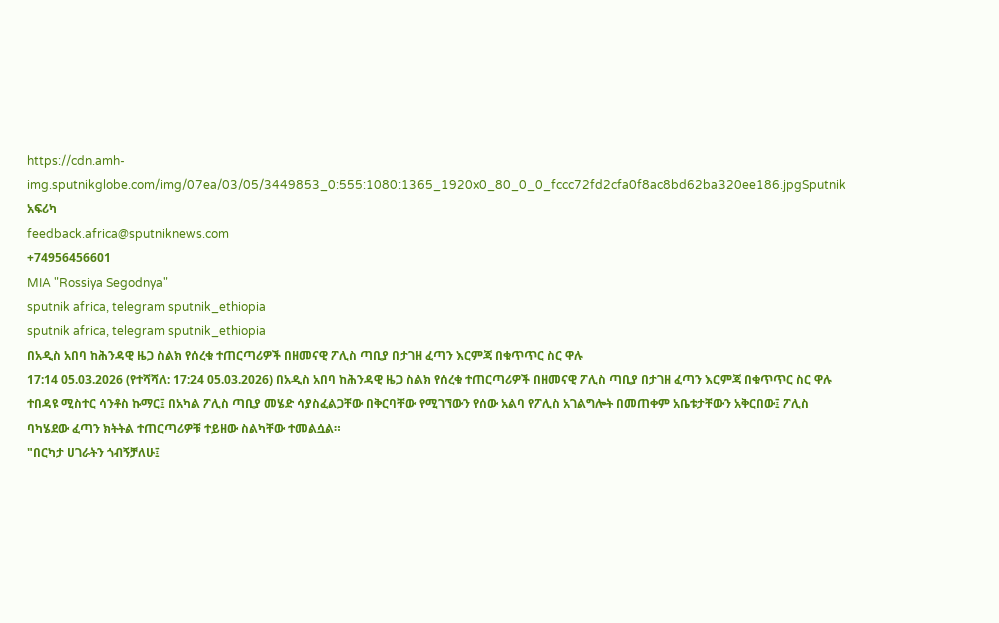https://cdn.amh-img.sputnikglobe.com/img/07ea/03/05/3449853_0:555:1080:1365_1920x0_80_0_0_fccc72fd2cfa0f8ac8bd62ba320ee186.jpgSputnik አፍሪካ
feedback.africa@sputniknews.com
+74956456601
MIA "Rossiya Segodnya"
sputnik africa, telegram sputnik_ethiopia
sputnik africa, telegram sputnik_ethiopia
በአዲስ አበባ ከሕንዳዊ ዜጋ ስልክ የሰረቁ ተጠርጣሪዎች በዘመናዊ ፖሊስ ጣቢያ በታገዘ ፈጣን እርምጃ በቁጥጥር ስር ዋሉ
17:14 05.03.2026 (የተሻሻለ: 17:24 05.03.2026) በአዲስ አበባ ከሕንዳዊ ዜጋ ስልክ የሰረቁ ተጠርጣሪዎች በዘመናዊ ፖሊስ ጣቢያ በታገዘ ፈጣን እርምጃ በቁጥጥር ስር ዋሉ
ተበዳዩ ሚስተር ሳንቶስ ኩማር፤ በአካል ፖሊስ ጣቢያ መሄድ ሳያስፈልጋቸው በቅርባቸው የሚገኘውን የሰው አልባ የፖሊስ አገልግሎት በመጠቀም አቤቱታቸውን አቅርበው፤ ፖሊስ ባካሄደው ፈጣን ክትትል ተጠርጣሪዎቹ ተይዘው ስልካቸው ተመልሷል።
"በርካታ ሀገራትን ጎብኝቻለሁ፤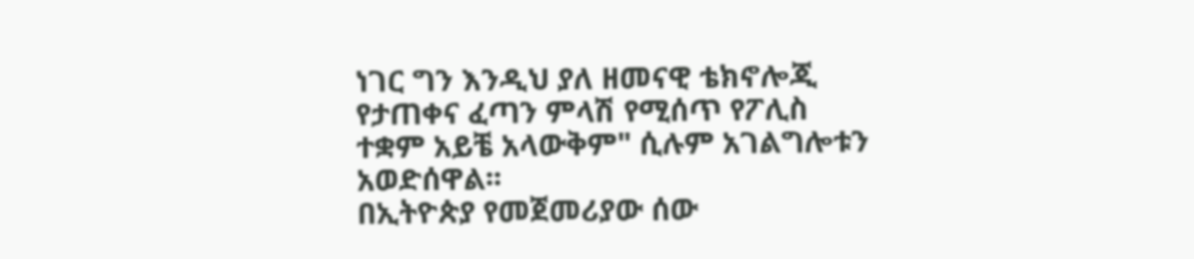ነገር ግን እንዲህ ያለ ዘመናዊ ቴክኖሎጂ የታጠቀና ፈጣን ምላሽ የሚሰጥ የፖሊስ ተቋም አይቼ አላውቅም" ሲሉም አገልግሎቱን አወድሰዋል፡፡
በኢትዮጵያ የመጀመሪያው ሰው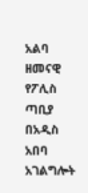አልባ ዘመናዊ የፖሊስ ጣቢያ በአዲስ አበባ አገልግሎት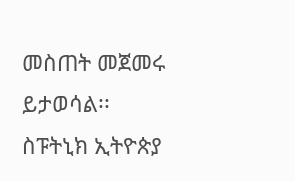መስጠት መጀመሩ ይታወሳል፡፡
ስፑትኒክ ኢትዮጵያ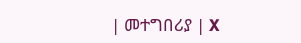| መተግበሪያ | X